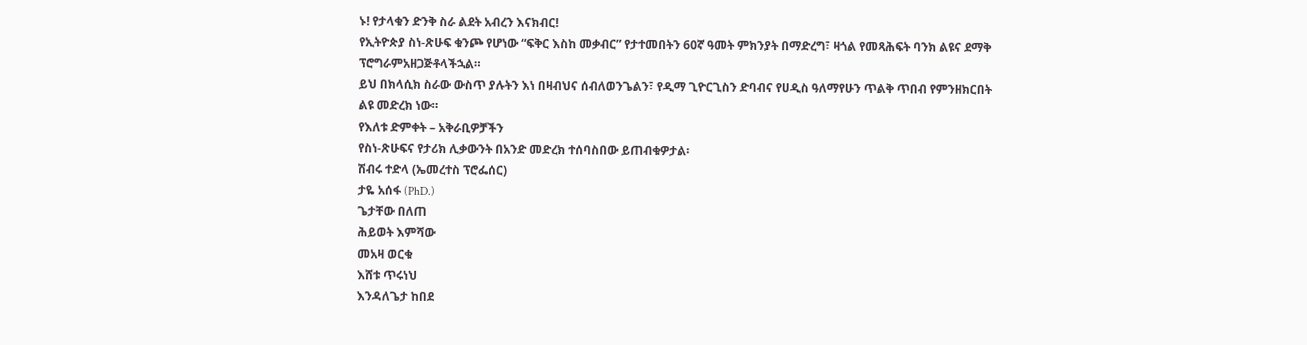ኑ! የታላቁን ድንቅ ስራ ልደት አብረን እናክብር!
የኢትዮጵያ ስነ-ጽሁፍ ቁንጮ የሆነው “ፍቅር እስከ መቃብር” የታተመበትን 60ኛ ዓመት ምክንያት በማድረግ፣ ዛጎል የመጻሕፍት ባንክ ልዩና ደማቅ ፕሮግራምአዘጋጅቶላችኋል።
ይህ በክላሲክ ስራው ውስጥ ያሉትን እነ በዛብህና ሰብለወንጌልን፣ የዲማ ጊዮርጊስን ድባብና የሀዲስ ዓለማየሁን ጥልቅ ጥበብ የምንዘክርበት ልዩ መድረክ ነው።
የእለቱ ድምቀት – አቅራቢዎቻችን
የስነ-ጽሁፍና የታሪክ ሊቃውንት በአንድ መድረክ ተሰባስበው ይጠብቁዎታል፡
ሽብሩ ተድላ (ኤመረተስ ፕሮፌሰር)
ታዬ አሰፋ (PhD.)
ጌታቸው በለጠ
ሕይወት እምሻው
መአዛ ወርቁ
እሸቱ ጥሩነህ
እንዳለጌታ ከበደ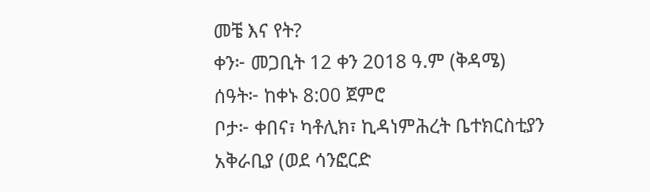መቼ እና የት?
ቀን፦ መጋቢት 12 ቀን 2018 ዓ.ም (ቅዳሜ)
ሰዓት፦ ከቀኑ 8:00 ጀምሮ
ቦታ፦ ቀበና፣ ካቶሊክ፣ ኪዳነምሕረት ቤተክርስቲያን አቅራቢያ (ወደ ሳንፎርድ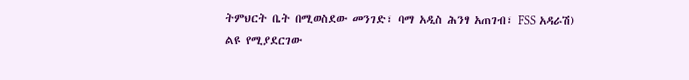ትምህርት ቤት በሚወስደው መንገድ፣ ባማ አዲስ ሕንፃ አጠገብ፣ FSS አዳራሽ)
ልዩ የሚያደርገው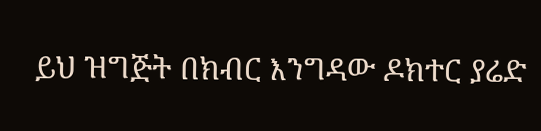ይህ ዝግጅት በክብር እንግዳው ዶክተር ያሬድ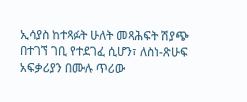ኢሳያስ ከተጻፉት ሁለት መጻሕፍት ሽያጭ በተገኘ ገቢ የተደገፈ ሲሆን፣ ለስነ-ጽሁፍ አፍቃሪያን በሙሉ ጥሪው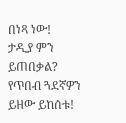በነጻ ነው!
ታዲያ ምን ይጠበቃል? የጥበብ ጓደኛዎን ይዘው ይከሰቱ!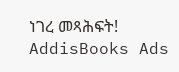ነገረ መጻሕፍት!
AddisBooks Ads